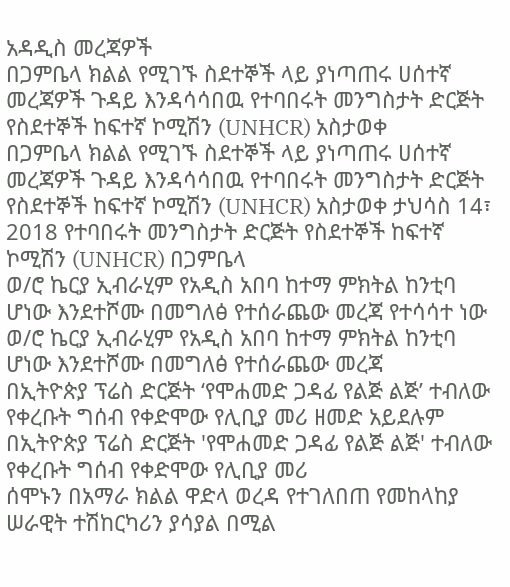አዳዲስ መረጃዎች
በጋምቤላ ክልል የሚገኙ ስደተኞች ላይ ያነጣጠሩ ሀሰተኛ መረጃዎች ጉዳይ እንዳሳሳበዉ የተባበሩት መንግስታት ድርጅት የስደተኞች ከፍተኛ ኮሚሽን (UNHCR) አስታወቀ
በጋምቤላ ክልል የሚገኙ ስደተኞች ላይ ያነጣጠሩ ሀሰተኛ መረጃዎች ጉዳይ እንዳሳሳበዉ የተባበሩት መንግስታት ድርጅት የስደተኞች ከፍተኛ ኮሚሽን (UNHCR) አስታወቀ ታህሳስ 14፣ 2018 የተባበሩት መንግስታት ድርጅት የስደተኞች ከፍተኛ ኮሚሽን (UNHCR) በጋምቤላ
ወ/ሮ ኬርያ ኢብራሂም የአዲስ አበባ ከተማ ምክትል ከንቲባ ሆነው እንደተሾሙ በመግለፅ የተሰራጨው መረጃ የተሳሳተ ነው
ወ/ሮ ኬርያ ኢብራሂም የአዲስ አበባ ከተማ ምክትል ከንቲባ ሆነው እንደተሾሙ በመግለፅ የተሰራጨው መረጃ
በኢትዮጵያ ፕሬስ ድርጅት ‘የሞሐመድ ጋዳፊ የልጅ ልጅ’ ተብለው የቀረቡት ግሰብ የቀድሞው የሊቢያ መሪ ዘመድ አይደሉም
በኢትዮጵያ ፕሬስ ድርጅት 'የሞሐመድ ጋዳፊ የልጅ ልጅ' ተብለው የቀረቡት ግሰብ የቀድሞው የሊቢያ መሪ
ሰሞኑን በአማራ ክልል ዋድላ ወረዳ የተገለበጠ የመከላከያ ሠራዊት ተሽከርካሪን ያሳያል በሚል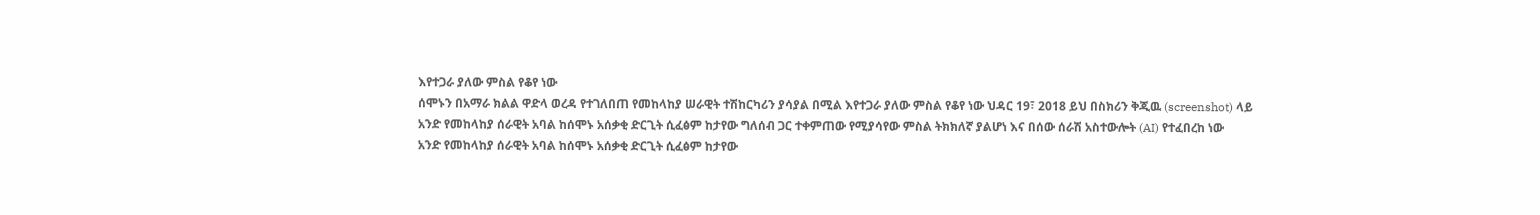እየተጋራ ያለው ምስል የቆየ ነው
ሰሞኑን በአማራ ክልል ዋድላ ወረዳ የተገለበጠ የመከላከያ ሠራዊት ተሽከርካሪን ያሳያል በሚል እየተጋራ ያለው ምስል የቆየ ነው ህዳር 19፣ 2018 ይህ በስክሪን ቅጂዉ (screenshot) ላይ
አንድ የመከላከያ ሰራዊት አባል ከሰሞኑ አሰቃቂ ድርጊት ሲፈፅም ከታየው ግለሰብ ጋር ተቀምጠው የሚያሳየው ምስል ትክክለኛ ያልሆነ እና በሰው ሰራሽ አስተውሎት (AI) የተፈበረከ ነው
አንድ የመከላከያ ሰራዊት አባል ከሰሞኑ አሰቃቂ ድርጊት ሲፈፅም ከታየው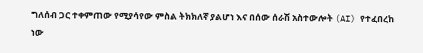ግለሰብ ጋር ተቀምጠው የሚያሳየው ምስል ትክክለኛ ያልሆነ እና በሰው ሰራሽ አስተውሎት (AI) የተፈበረከ ነው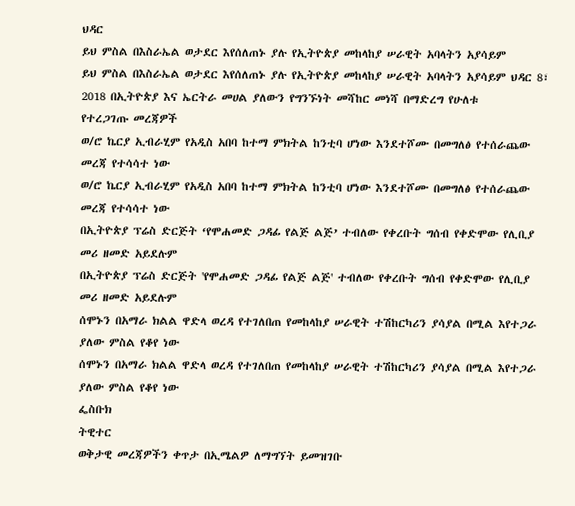ህዳር
ይህ ምስል በእስራኤል ወታደር እየሰለጠኑ ያሉ የኢትዮጵያ መከላከያ ሠራዊት አባላትን አያሳይም
ይህ ምስል በእስራኤል ወታደር እየሰለጠኑ ያሉ የኢትዮጵያ መከላከያ ሠራዊት አባላትን አያሳይም ህዳር 8፣ 2018 በኢትዮጵያ እና ኤርትራ መሀል ያለውን የግንኙነት መሻከር መነሻ በማድረግ የሁለቱ
የተረጋገጡ መረጃዎች
ወ/ሮ ኬርያ ኢብራሂም የአዲስ አበባ ከተማ ምክትል ከንቲባ ሆነው እንደተሾሙ በመግለፅ የተሰራጨው መረጃ የተሳሳተ ነው
ወ/ሮ ኬርያ ኢብራሂም የአዲስ አበባ ከተማ ምክትል ከንቲባ ሆነው እንደተሾሙ በመግለፅ የተሰራጨው መረጃ የተሳሳተ ነው
በኢትዮጵያ ፕሬስ ድርጅት ‘የሞሐመድ ጋዳፊ የልጅ ልጅ’ ተብለው የቀረቡት ግሰብ የቀድሞው የሊቢያ መሪ ዘመድ አይደሉም
በኢትዮጵያ ፕሬስ ድርጅት 'የሞሐመድ ጋዳፊ የልጅ ልጅ' ተብለው የቀረቡት ግሰብ የቀድሞው የሊቢያ መሪ ዘመድ አይደሉም
ሰሞኑን በአማራ ክልል ዋድላ ወረዳ የተገለበጠ የመከላከያ ሠራዊት ተሽከርካሪን ያሳያል በሚል እየተጋራ ያለው ምስል የቆየ ነው
ሰሞኑን በአማራ ክልል ዋድላ ወረዳ የተገለበጠ የመከላከያ ሠራዊት ተሽከርካሪን ያሳያል በሚል እየተጋራ ያለው ምስል የቆየ ነው
ፌስቡክ
ትዊተር
ወቅታዊ መረጃዎችን ቀጥታ በኢሜልዎ ለማግኘት ይመዝገቡ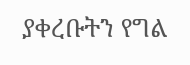ያቀረቡትን የግል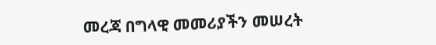መረጃ በግላዊ መመሪያችን መሠረት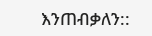እንጠብቃለን::